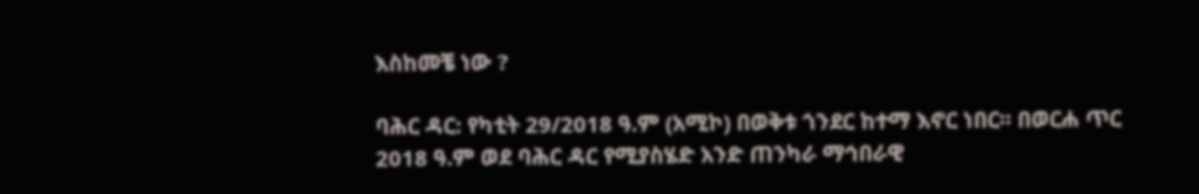እስከመቼ ነው ?

ባሕር ዳር: የካቲት 29/2018 ዓ.ም (አሚኮ) በወቅቱ ጎንደር ከተማ እኖር ነበር። በወርሐ ጥር 2018 ዓ.ም ወደ ባሕር ዳር የሚያስሄድ አንድ ጠንካራ ማኅበራዊ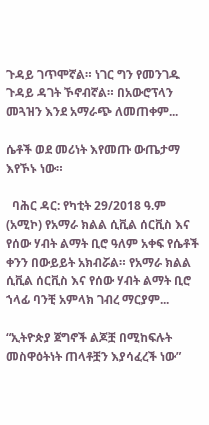ጉዳይ ገጥሞኛል። ነገር ግን የመንገዱ ጉዳይ ዳገት ኾኖብኛል። በአውሮፕላን መጓዝን እንደ አማራጭ ለመጠቀም...

ሴቶች ወደ መሪነት እየመጡ ውጤታማ እየኾኑ ነው።

  ባሕር ዳር: የካቲት 29/2018 ዓ.ም (አሚኮ) የአማራ ክልል ሲቪል ሰርቪስ እና የሰው ሃብት ልማት ቢሮ ዓለም አቀፍ የሴቶች ቀንን በውይይት አክብሯል። የአማራ ክልል ሲቪል ሰርቪስ እና የሰው ሃብት ልማት ቢሮ ኀላፊ ባንቺ አምላክ ገብረ ማርያም...

“ኢትዮጵያ ጀግኖች ልጆቿ በሚከፍሉት መስዋዕትነት ጠላቶቿን እያሳፈረች ነው”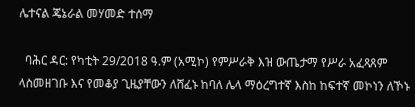ሌተናል ጄኔራል መሃመድ ተሰማ

  ባሕር ዳር: የካቲት 29/2018 ዓ.ም (አሚኮ) የምሥራቅ እዝ ውጤታማ የሥራ አፈጻጸም ላስመዘገቡ እና የመቆያ ጊዜያቸውን ለሸፈኑ ከባለ ሌላ ማዕረግተኛ እስከ ከፍተኛ መኮነን ለኾኑ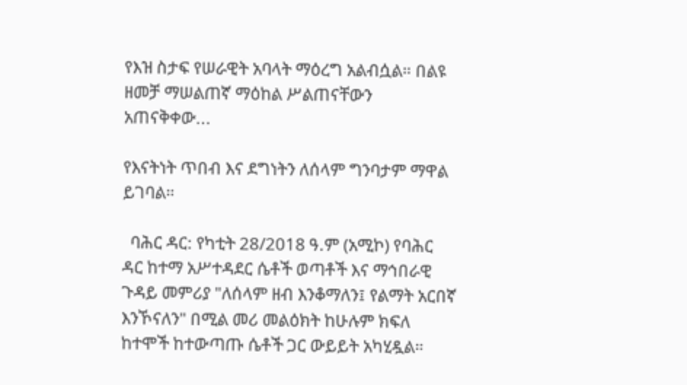የእዝ ስታፍ የሠራዊት አባላት ማዕረግ አልብሷል። በልዩ ዘመቻ ማሠልጠኛ ማዕከል ሥልጠናቸውን አጠናቅቀው...

የእናትነት ጥበብ እና ደግነትን ለሰላም ግንባታም ማዋል ይገባል።

  ባሕር ዳር: የካቲት 28/2018 ዓ.ም (አሚኮ) የባሕር ዳር ከተማ አሥተዳደር ሴቶች ወጣቶች እና ማኅበራዊ ጉዳይ መምሪያ "ለሰላም ዘብ እንቆማለን፤ የልማት አርበኛ እንኾናለን" በሚል መሪ መልዕክት ከሁሉም ክፍለ ከተሞች ከተውጣጡ ሴቶች ጋር ውይይት አካሂዷል።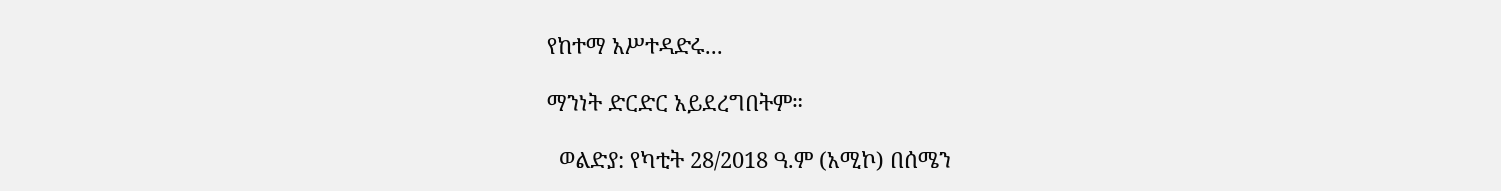የከተማ አሥተዳድሩ...

ማንነት ድርድር አይደረግበትም።

  ወልድያ: የካቲት 28/2018 ዓ.ም (አሚኮ) በሰሜን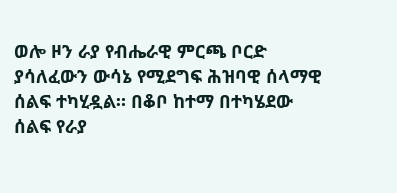ወሎ ዞን ራያ የብሔራዊ ምርጫ ቦርድ ያሳለፈውን ውሳኔ የሚደግፍ ሕዝባዊ ሰላማዊ ሰልፍ ተካሂዷል። በቆቦ ከተማ በተካሄደው ሰልፍ የራያ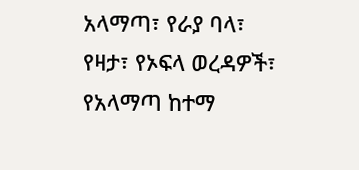አላማጣ፣ የራያ ባላ፣ የዛታ፣ የኦፍላ ወረዳዎች፣ የአላማጣ ከተማ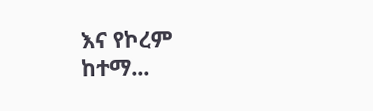እና የኮረም ከተማ...